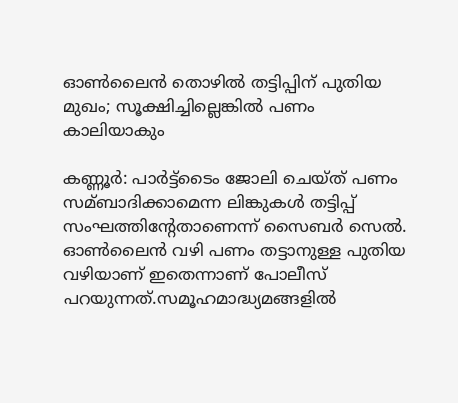ഓണ്‍ലൈൻ തൊഴില്‍ തട്ടിപ്പിന് പുതിയ മുഖം; സൂക്ഷിച്ചില്ലെങ്കില്‍ പണം കാലിയാകും

കണ്ണൂര്‍: പാര്‍ട്ട്‌ടൈം ജോലി ചെയ്ത് പണം സമ്ബാദിക്കാമെന്ന ലിങ്കുകള്‍ തട്ടിപ്പ് സംഘത്തിന്റേതാണെന്ന് സൈബര്‍ സെല്‍.
ഓണ്‍ലൈൻ വഴി പണം തട്ടാനുള്ള പുതിയ വഴിയാണ് ഇതെന്നാണ് പോലീസ് പറയുന്നത്.സമൂഹമാദ്ധ്യമങ്ങളില്‍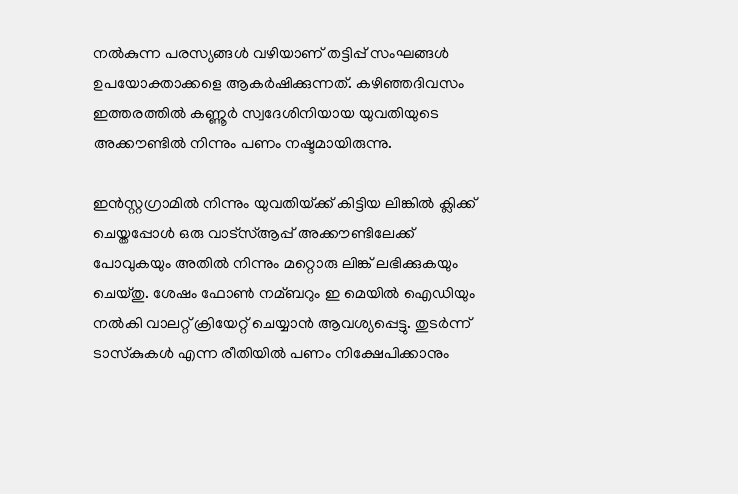നല്‍കുന്ന പരസ്യങ്ങള്‍ വഴിയാണ് തട്ടിപ്പ് സംഘങ്ങള്‍ ഉപയോക്താക്കളെ ആകര്‍ഷിക്കുന്നത്. കഴിഞ്ഞദിവസം ഇത്തരത്തില്‍ കണ്ണൂര്‍ സ്വദേശിനിയായ യുവതിയുടെ അക്കൗണ്ടില്‍ നിന്നും പണം നഷ്ടമായിരുന്നു.

ഇൻസ്റ്റഗ്രാമില്‍ നിന്നും യുവതിയ്‌ക്ക് കിട്ടിയ ലിങ്കില്‍ ക്ലിക്ക് ചെയ്തപ്പോള്‍ ഒരു വാട്സ്‌ആപ്പ് അക്കൗണ്ടിലേക്ക് പോവുകയും അതില്‍ നിന്നും മറ്റൊരു ലിങ്ക് ലഭിക്കുകയും ചെയ്തു. ശേഷം ഫോണ്‍ നമ്ബറും ഇ മെയില്‍ ഐഡിയും നല്‍കി വാലറ്റ് ക്രിയേറ്റ് ചെയ്യാൻ ആവശ്യപ്പെട്ടു. തുടര്‍ന്ന് ടാസ്‌കുകള്‍ എന്ന രീതിയില്‍ പണം നിക്ഷേപിക്കാനും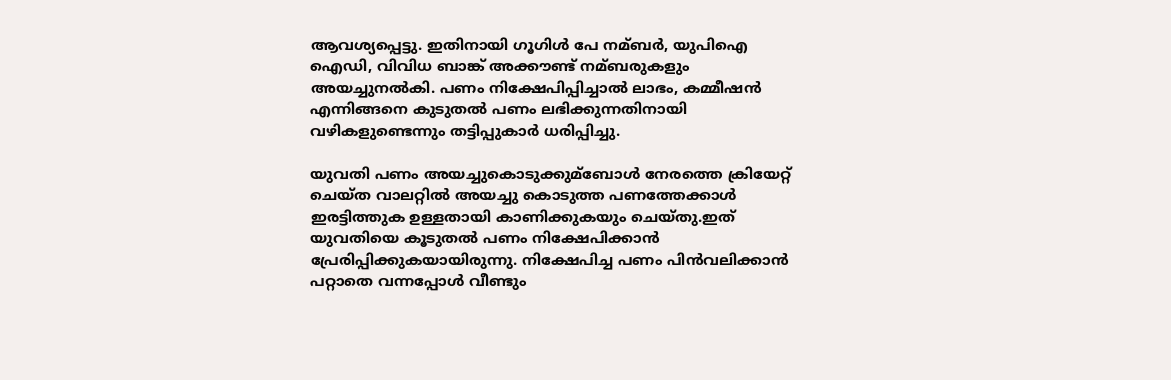ആവശ്യപ്പെട്ടു. ഇതിനായി ഗൂഗിള്‍ പേ നമ്ബര്‍, യുപിഐ ഐഡി, വിവിധ ബാങ്ക് അക്കൗണ്ട് നമ്ബരുകളും അയച്ചുനല്‍കി. പണം നിക്ഷേപിപ്പിച്ചാല്‍ ലാഭം, കമ്മീഷൻ എന്നിങ്ങനെ കുടുതല്‍ പണം ലഭിക്കുന്നതിനായി വഴികളുണ്ടെന്നും തട്ടിപ്പുകാര്‍ ധരിപ്പിച്ചു.

യുവതി പണം അയച്ചുകൊടുക്കുമ്ബോള്‍ നേരത്തെ ക്രിയേറ്റ് ചെയ്ത വാലറ്റില്‍ അയച്ചു കൊടുത്ത പണത്തേക്കാള്‍ ഇരട്ടിത്തുക ഉള്ളതായി കാണിക്കുകയും ചെയ്തു.ഇത് യുവതിയെ കൂടുതല്‍ പണം നിക്ഷേപിക്കാൻ പ്രേരിപ്പിക്കുകയായിരുന്നു. നിക്ഷേപിച്ച പണം പിന്‍വലിക്കാന്‍ പറ്റാതെ വന്നപ്പോള്‍ വീണ്ടും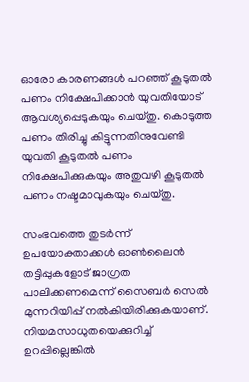ഓരോ കാരണങ്ങള്‍ പറഞ്ഞ് കൂടുതല്‍ പണം നിക്ഷേപിക്കാന്‍ യുവതിയോട് ആവശ്യപ്പെടുകയും ചെയ്തു. കൊടുത്ത പണം തിരിച്ചു കിട്ടുന്നതിനുവേണ്ടി യുവതി കൂടുതല്‍ പണം നിക്ഷേപിക്കുകയും അതുവഴി കൂടുതല്‍ പണം നഷ്ടമാവുകയും ചെയ്തു.

സംഭവത്തെ തുടര്‍ന്ന് ഉപയോക്താക്കള്‍ ഓണ്‍ലൈൻ തട്ടിപ്പുകളോട് ജാഗ്രത പാലിക്കണമെന്ന് സൈബര്‍ സെല്‍ മുന്നറിയിപ്പ് നല്‍കിയിരിക്കുകയാണ്. നിയമസാധുതയെക്കുറിച്ച്‌ ഉറപ്പില്ലെങ്കില്‍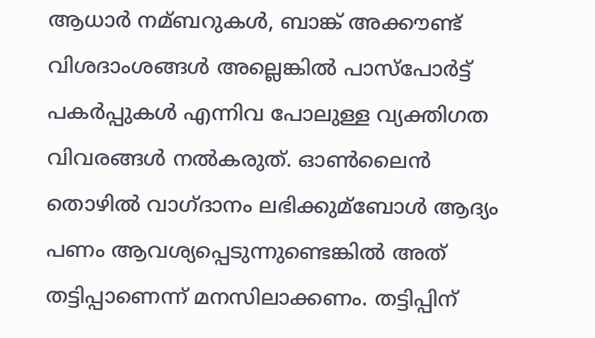ആധാര്‍ നമ്ബറുകള്‍, ബാങ്ക് അക്കൗണ്ട് വിശദാംശങ്ങള്‍ അല്ലെങ്കില്‍ പാസ്‌പോര്‍ട്ട് പകര്‍പ്പുകള്‍ എന്നിവ പോലുള്ള വ്യക്തിഗത വിവരങ്ങള്‍ നല്‍കരുത്. ഓണ്‍ലൈന്‍ തൊഴില്‍ വാഗ്ദാനം ലഭിക്കുമ്ബോള്‍ ആദ്യം പണം ആവശ്യപ്പെടുന്നുണ്ടെങ്കില്‍ അത് തട്ടിപ്പാണെന്ന് മനസിലാക്കണം. തട്ടിപ്പിന്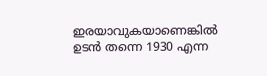ഇരയാവുകയാണെങ്കില്‍ ഉടന്‍ തന്നെ 1930 എന്ന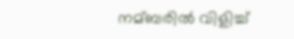നമ്ബരില്‍ വിളിച്ച്‌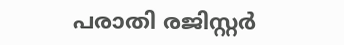പരാതി രജിസ്റ്റര്‍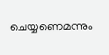ചെയ്യണെമന്നും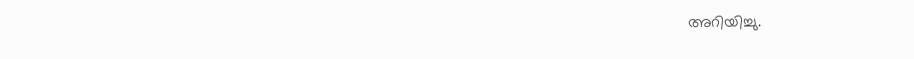അറിയിച്ചു.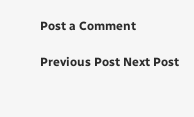Post a Comment

Previous Post Next Post